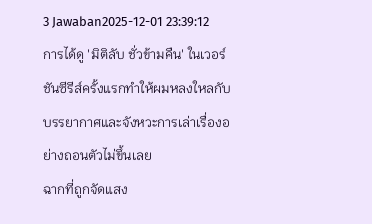3 Jawaban2025-12-01 23:39:12
การได้ดู 'มิติลับ ชั่วข้ามคืน' ในเวอร์ชันซีรีส์ครั้งแรกทำให้ผมหลงใหลกับบรรยากาศและจังหวะการเล่าเรื่องอย่างถอนตัวไม่ขึ้นเลย
ฉากที่ถูกจัดแสง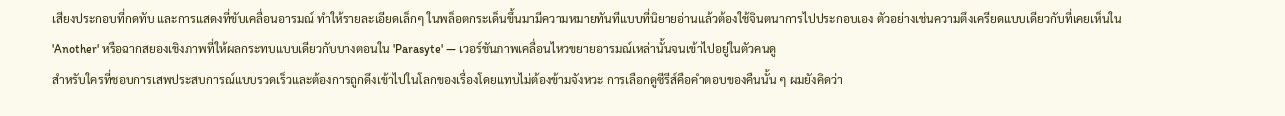เสียงประกอบที่กดทับ และการแสดงที่ขับเคลื่อนอารมณ์ ทำให้รายละเอียดเล็กๆ ในพล็อตกระเด็นขึ้นมามีความหมายทันทีแบบที่นิยายอ่านแล้วต้องใช้จินตนาการไปประกอบเอง ตัวอย่างเช่นความตึงเครียดแบบเดียวกับที่เคยเห็นใน 'Another' หรือฉากสยองเชิงภาพที่ให้ผลกระทบแบบเดียวกับบางตอนใน 'Parasyte' — เวอร์ชันภาพเคลื่อนไหวขยายอารมณ์เหล่านั้นจนเข้าไปอยู่ในตัวคนดู
สำหรับใครที่ชอบการเสพประสบการณ์แบบรวดเร็วและต้องการถูกดึงเข้าไปในโลกของเรื่องโดยแทบไม่ต้องข้ามจังหวะ การเลือกดูซีรีส์คือคำตอบของคืนนั้น ๆ ผมยังคิดว่า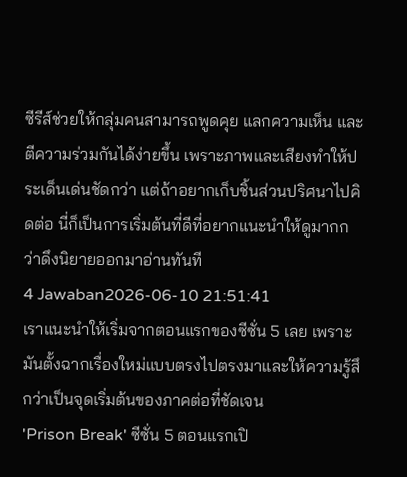ซีรีส์ช่วยให้กลุ่มคนสามารถพูดคุย แลกความเห็น และตีความร่วมกันได้ง่ายขึ้น เพราะภาพและเสียงทำให้ประเด็นเด่นชัดกว่า แต่ถ้าอยากเก็บชิ้นส่วนปริศนาไปคิดต่อ นี่ก็เป็นการเริ่มต้นที่ดีที่อยากแนะนำให้ดูมากกว่าดึงนิยายออกมาอ่านทันที
4 Jawaban2026-06-10 21:51:41
เราแนะนำให้เริ่มจากตอนแรกของซีซั่น 5 เลย เพราะมันตั้งฉากเรื่องใหม่แบบตรงไปตรงมาและให้ความรู้สึกว่าเป็นจุดเริ่มต้นของภาคต่อที่ชัดเจน
'Prison Break' ซีซั่น 5 ตอนแรกเปิ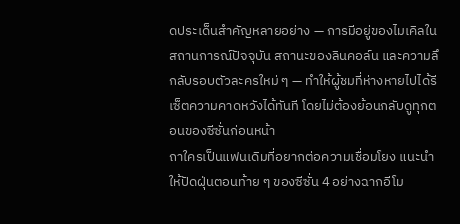ดประเด็นสำคัญหลายอย่าง — การมีอยู่ของไมเคิลในสถานการณ์ปัจจุบัน สถานะของลินคอล์น และความลึกลับรอบตัวละครใหม่ ๆ — ทำให้ผู้ชมที่ห่างหายไปได้รีเซ็ตความคาดหวังได้ทันที โดยไม่ต้องย้อนกลับดูทุกตอนของซีซั่นก่อนหน้า
ถาใครเป็นแฟนเดิมที่อยากต่อความเชื่อมโยง แนะนำให้ปัดฝุ่นตอนท้าย ๆ ของซีซั่น 4 อย่างฉากอีโม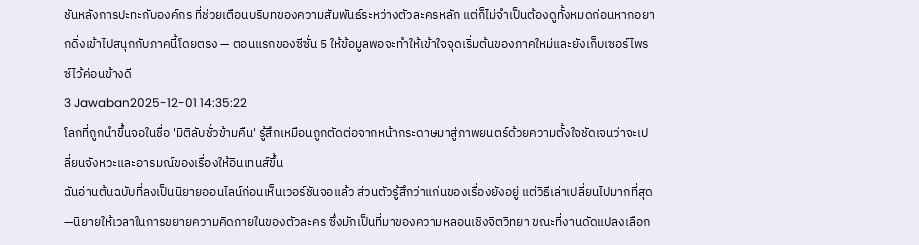ชันหลังการปะทะกับองค์กร ที่ช่วยเตือนบริบทของความสัมพันธ์ระหว่างตัวละครหลัก แต่ก็ไม่จำเป็นต้องดูทั้งหมดก่อนหากอยากดิ่งเข้าไปสนุกกับภาคนี้โดยตรง — ตอนแรกของซีซั่น 5 ให้ข้อมูลพอจะทำให้เข้าใจจุดเริ่มต้นของภาคใหม่และยังเก็บเซอร์ไพรซ์ไว้ค่อนข้างดี
3 Jawaban2025-12-01 14:35:22
โลกที่ถูกนำขึ้นจอในชื่อ 'มิติลับชั่วข้ามคืน' รู้สึกเหมือนถูกตัดต่อจากหน้ากระดาษมาสู่ภาพยนตร์ด้วยความตั้งใจชัดเจนว่าจะเปลี่ยนจังหวะและอารมณ์ของเรื่องให้อินเทนส์ขึ้น
ฉันอ่านต้นฉบับที่ลงเป็นนิยายออนไลน์ก่อนเห็นเวอร์ชันจอแล้ว ส่วนตัวรู้สึกว่าแก่นของเรื่องยังอยู่ แต่วิธีเล่าเปลี่ยนไปมากที่สุด—นิยายให้เวลาในการขยายความคิดภายในของตัวละคร ซึ่งมักเป็นที่มาของความหลอนเชิงจิตวิทยา ขณะที่งานดัดแปลงเลือก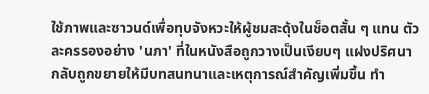ใช้ภาพและซาวนด์เพื่อทุบจังหวะให้ผู้ชมสะดุ้งในช็อตสั้น ๆ แทน ตัวละครรองอย่าง 'นภา' ที่ในหนังสือถูกวางเป็นเงียบๆ แฝงปริศนา กลับถูกขยายให้มีบทสนทนาและเหตุการณ์สำคัญเพิ่มขึ้น ทำ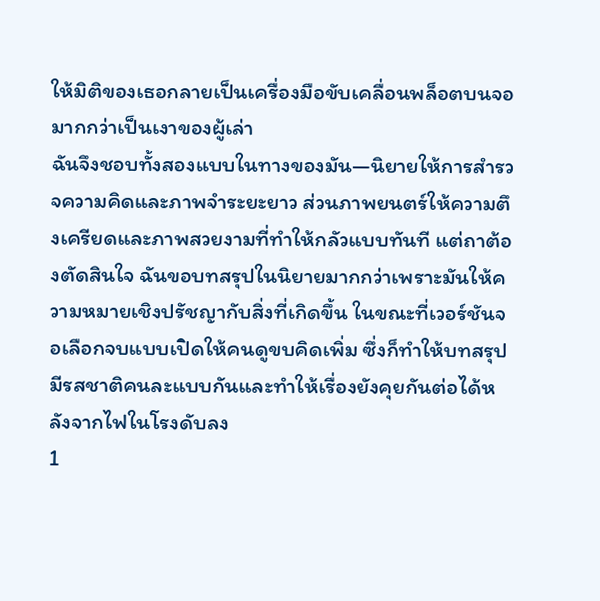ให้มิติของเธอกลายเป็นเครื่องมือขับเคลื่อนพล็อตบนจอมากกว่าเป็นเงาของผู้เล่า
ฉันจึงชอบทั้งสองแบบในทางของมัน—นิยายให้การสำรวจความคิดและภาพจำระยะยาว ส่วนภาพยนตร์ให้ความตึงเครียดและภาพสวยงามที่ทำให้กลัวแบบทันที แต่ถาต้องตัดสินใจ ฉันขอบทสรุปในนิยายมากกว่าเพราะมันให้ความหมายเชิงปรัชญากับสิ่งที่เกิดขึ้น ในขณะที่เวอร์ชันจอเลือกจบแบบเปิดให้คนดูขบคิดเพิ่ม ซึ่งก็ทำให้บทสรุปมีรสชาติคนละแบบกันและทำให้เรื่องยังคุยกันต่อได้หลังจากไฟในโรงดับลง
1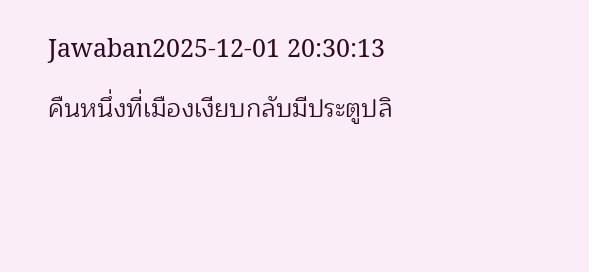Jawaban2025-12-01 20:30:13
คืนหนึ่งที่เมืองเงียบกลับมีประตูปลิ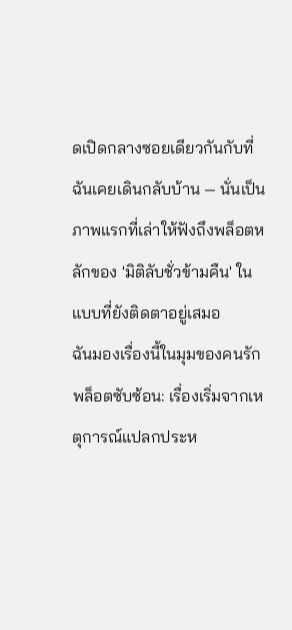ดเปิดกลางซอยเดียวกันกับที่ฉันเคยเดินกลับบ้าน — นั่นเป็นภาพแรกที่เล่าให้ฟังถึงพล็อตหลักของ 'มิติลับชั่วข้ามคืน' ในแบบที่ยังติดตาอยู่เสมอ
ฉันมองเรื่องนี้ในมุมของคนรักพล็อตซับซ้อน: เรื่องเริ่มจากเหตุการณ์แปลกประห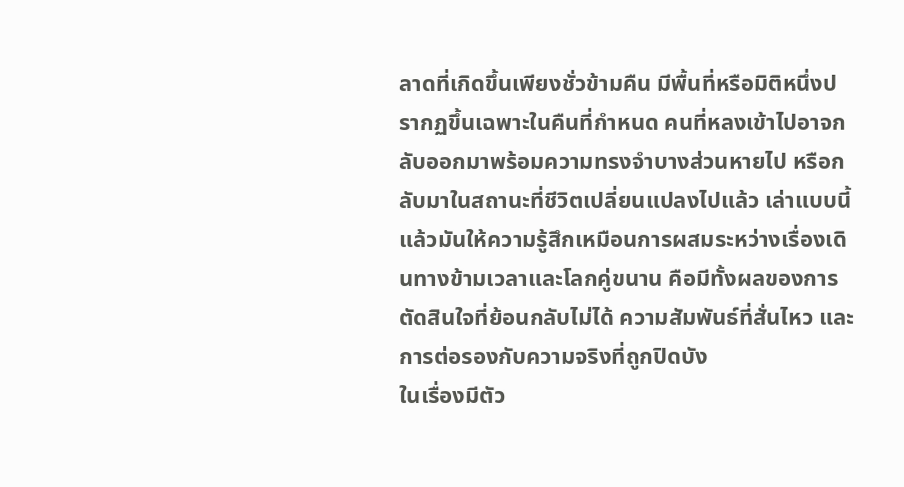ลาดที่เกิดขึ้นเพียงชั่วข้ามคืน มีพื้นที่หรือมิติหนึ่งปรากฏขึ้นเฉพาะในคืนที่กำหนด คนที่หลงเข้าไปอาจกลับออกมาพร้อมความทรงจำบางส่วนหายไป หรือกลับมาในสถานะที่ชีวิตเปลี่ยนแปลงไปแล้ว เล่าแบบนี้แล้วมันให้ความรู้สึกเหมือนการผสมระหว่างเรื่องเดินทางข้ามเวลาและโลกคู่ขนาน คือมีทั้งผลของการตัดสินใจที่ย้อนกลับไม่ได้ ความสัมพันธ์ที่สั่นไหว และการต่อรองกับความจริงที่ถูกปิดบัง
ในเรื่องมีตัว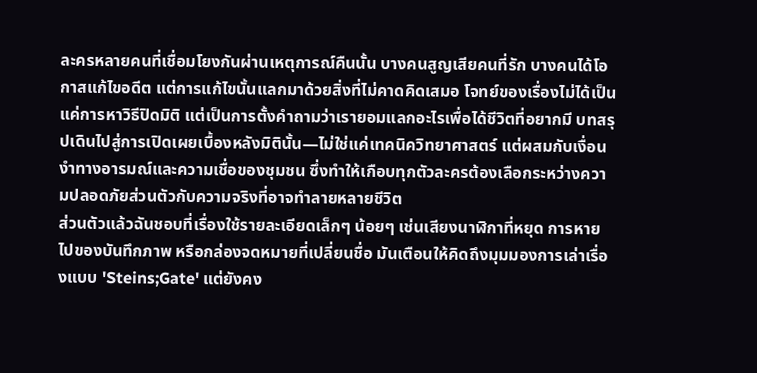ละครหลายคนที่เชื่อมโยงกันผ่านเหตุการณ์คืนนั้น บางคนสูญเสียคนที่รัก บางคนได้โอกาสแก้ไขอดีต แต่การแก้ไขนั้นแลกมาด้วยสิ่งที่ไม่คาดคิดเสมอ โจทย์ของเรื่องไม่ได้เป็นแค่การหาวิธีปิดมิติ แต่เป็นการตั้งคำถามว่าเรายอมแลกอะไรเพื่อได้ชีวิตที่อยากมี บทสรุปเดินไปสู่การเปิดเผยเบื้องหลังมิตินั้น—ไม่ใช่แค่เทคนิควิทยาศาสตร์ แต่ผสมกับเงื่อนงำทางอารมณ์และความเชื่อของชุมชน ซึ่งทำให้เกือบทุกตัวละครต้องเลือกระหว่างความปลอดภัยส่วนตัวกับความจริงที่อาจทำลายหลายชีวิต
ส่วนตัวแล้วฉันชอบที่เรื่องใช้รายละเอียดเล็กๆ น้อยๆ เช่นเสียงนาฬิกาที่หยุด การหายไปของบันทึกภาพ หรือกล่องจดหมายที่เปลี่ยนชื่อ มันเตือนให้คิดถึงมุมมองการเล่าเรื่องแบบ 'Steins;Gate' แต่ยังคง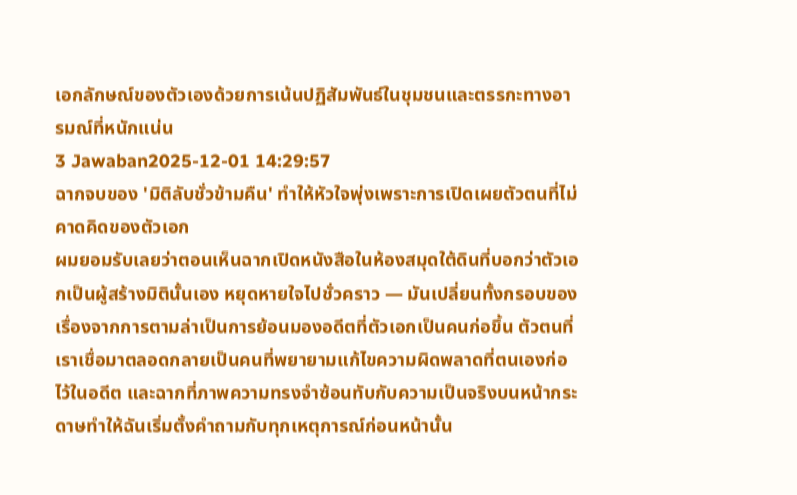เอกลักษณ์ของตัวเองด้วยการเน้นปฏิสัมพันธ์ในชุมชนและตรรกะทางอารมณ์ที่หนักแน่น
3 Jawaban2025-12-01 14:29:57
ฉากจบของ 'มิติลับชั่วข้ามคืน' ทำให้หัวใจพุ่งเพราะการเปิดเผยตัวตนที่ไม่คาดคิดของตัวเอก
ผมยอมรับเลยว่าตอนเห็นฉากเปิดหนังสือในห้องสมุดใต้ดินที่บอกว่าตัวเอกเป็นผู้สร้างมิตินั้นเอง หยุดหายใจไปชั่วคราว — มันเปลี่ยนทั้งกรอบของเรื่องจากการตามล่าเป็นการย้อนมองอดีตที่ตัวเอกเป็นคนก่อขึ้น ตัวตนที่เราเชื่อมาตลอดกลายเป็นคนที่พยายามแก้ไขความผิดพลาดที่ตนเองก่อไว้ในอดีต และฉากที่ภาพความทรงจำซ้อนทับกับความเป็นจริงบนหน้ากระดาษทำให้ฉันเริ่มตั้งคำถามกับทุกเหตุการณ์ก่อนหน้านั้น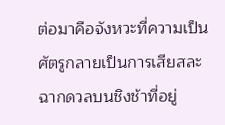ต่อมาคือจังหวะที่ความเป็นศัตรูกลายเป็นการเสียสละ ฉากดวลบนชิงช้าที่อยู่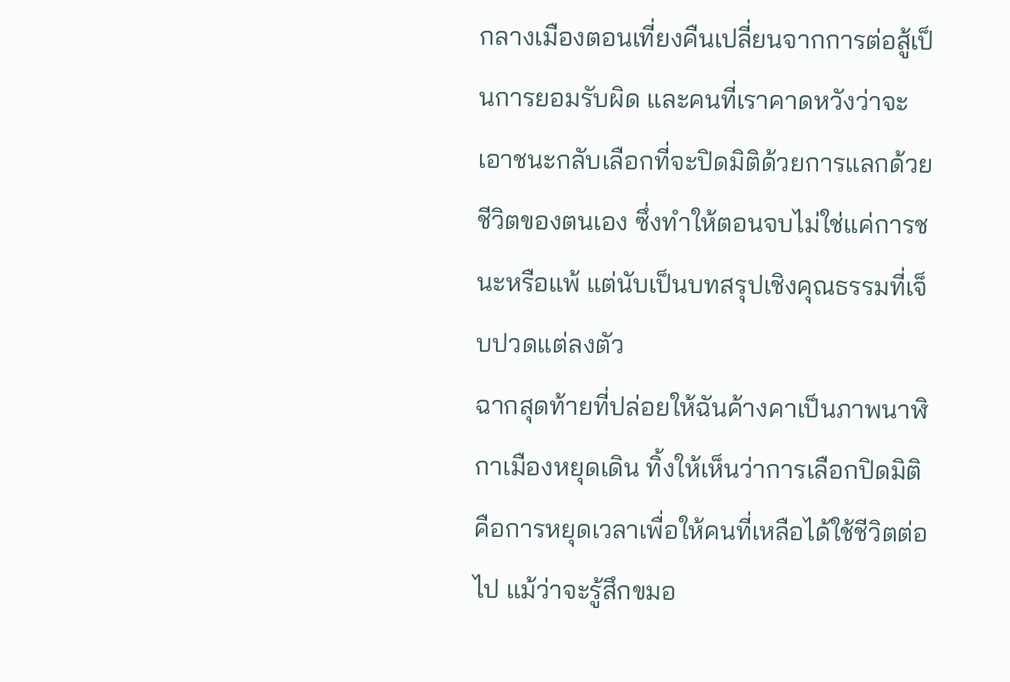กลางเมืองตอนเที่ยงคืนเปลี่ยนจากการต่อสู้เป็นการยอมรับผิด และคนที่เราคาดหวังว่าจะเอาชนะกลับเลือกที่จะปิดมิติด้วยการแลกด้วยชีวิตของตนเอง ซึ่งทำให้ตอนจบไม่ใช่แค่การชนะหรือแพ้ แต่นับเป็นบทสรุปเชิงคุณธรรมที่เจ็บปวดแต่ลงตัว
ฉากสุดท้ายที่ปล่อยให้ฉันค้างคาเป็นภาพนาฬิกาเมืองหยุดเดิน ทิ้งให้เห็นว่าการเลือกปิดมิติคือการหยุดเวลาเพื่อให้คนที่เหลือได้ใช้ชีวิตต่อไป แม้ว่าจะรู้สึกขมอ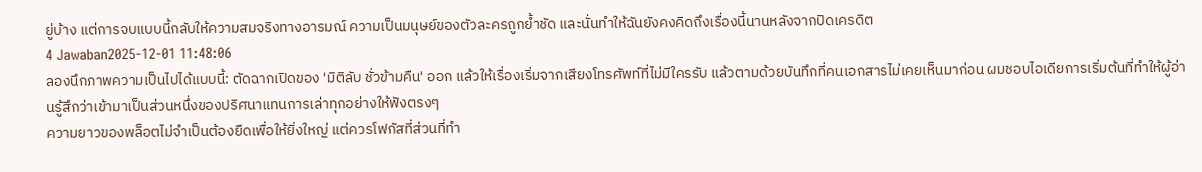ยู่บ้าง แต่การจบแบบนี้กลับให้ความสมจริงทางอารมณ์ ความเป็นมนุษย์ของตัวละครถูกย้ำชัด และนั่นทำให้ฉันยังคงคิดถึงเรื่องนี้นานหลังจากปิดเครดิต
4 Jawaban2025-12-01 11:48:06
ลองนึกภาพความเป็นไปได้แบบนี้: ตัดฉากเปิดของ 'มิติลับ ชั่วข้ามคืน' ออก แล้วให้เรื่องเริ่มจากเสียงโทรศัพท์ที่ไม่มีใครรับ แล้วตามด้วยบันทึกที่คนเอกสารไม่เคยเห็นมาก่อน ผมชอบไอเดียการเริ่มต้นที่ทำให้ผู้อ่านรู้สึกว่าเข้ามาเป็นส่วนหนึ่งของปริศนาแทนการเล่าทุกอย่างให้ฟังตรงๆ
ความยาวของพล็อตไม่จำเป็นต้องยืดเพื่อให้ยิ่งใหญ่ แต่ควรโฟกัสที่ส่วนที่ทำ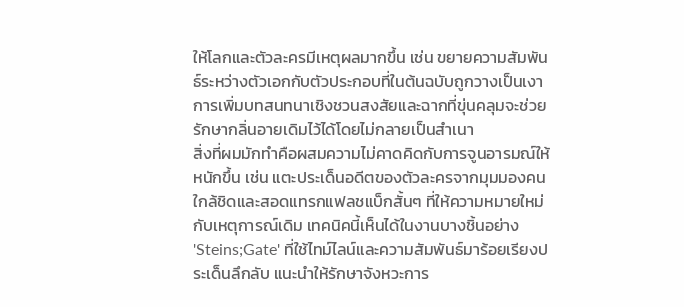ให้โลกและตัวละครมีเหตุผลมากขึ้น เช่น ขยายความสัมพันธ์ระหว่างตัวเอกกับตัวประกอบที่ในต้นฉบับถูกวางเป็นเงา การเพิ่มบทสนทนาเชิงชวนสงสัยและฉากที่ขุ่นคลุมจะช่วยรักษากลิ่นอายเดิมไว้ได้โดยไม่กลายเป็นสำเนา
สิ่งที่ผมมักทำคือผสมความไม่คาดคิดกับการจูนอารมณ์ให้หนักขึ้น เช่น แตะประเด็นอดีตของตัวละครจากมุมมองคนใกล้ชิดและสอดแทรกแฟลชแบ็กสั้นๆ ที่ให้ความหมายใหม่กับเหตุการณ์เดิม เทคนิคนี้เห็นได้ในงานบางชิ้นอย่าง 'Steins;Gate' ที่ใช้ไทม์ไลน์และความสัมพันธ์มาร้อยเรียงประเด็นลึกลับ แนะนำให้รักษาจังหวะการ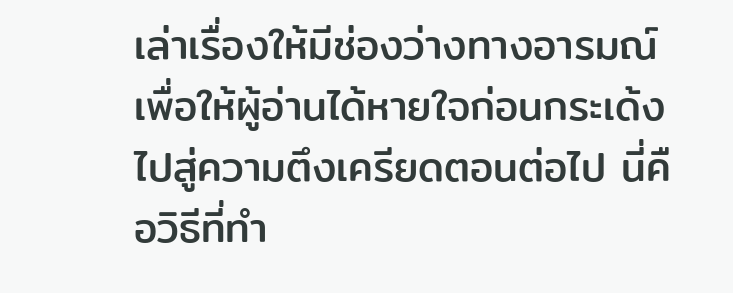เล่าเรื่องให้มีช่องว่างทางอารมณ์เพื่อให้ผู้อ่านได้หายใจก่อนกระเด้งไปสู่ความตึงเครียดตอนต่อไป นี่คือวิธีที่ทำ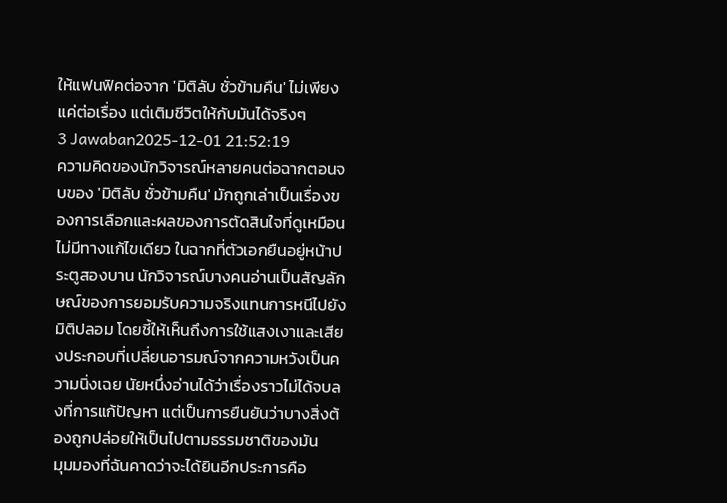ให้แฟนฟิคต่อจาก 'มิติลับ ชั่วข้ามคืน' ไม่เพียงแค่ต่อเรื่อง แต่เติมชีวิตให้กับมันได้จริงๆ
3 Jawaban2025-12-01 21:52:19
ความคิดของนักวิจารณ์หลายคนต่อฉากตอนจบของ 'มิติลับ ชั่วข้ามคืน' มักถูกเล่าเป็นเรื่องของการเลือกและผลของการตัดสินใจที่ดูเหมือนไม่มีทางแก้ไขเดียว ในฉากที่ตัวเอกยืนอยู่หน้าประตูสองบาน นักวิจารณ์บางคนอ่านเป็นสัญลักษณ์ของการยอมรับความจริงแทนการหนีไปยังมิติปลอม โดยชี้ให้เห็นถึงการใช้แสงเงาและเสียงประกอบที่เปลี่ยนอารมณ์จากความหวังเป็นความนิ่งเฉย นัยหนึ่งอ่านได้ว่าเรื่องราวไม่ได้จบลงที่การแก้ปัญหา แต่เป็นการยืนยันว่าบางสิ่งต้องถูกปล่อยให้เป็นไปตามธรรมชาติของมัน
มุมมองที่ฉันคาดว่าจะได้ยินอีกประการคือ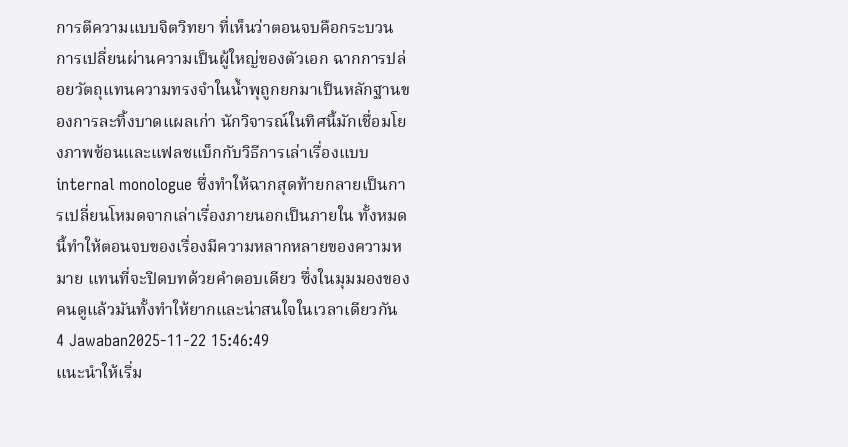การตีความแบบจิตวิทยา ที่เห็นว่าตอนจบคือกระบวนการเปลี่ยนผ่านความเป็นผู้ใหญ่ของตัวเอก ฉากการปล่อยวัตถุแทนความทรงจำในน้ำพุถูกยกมาเป็นหลักฐานของการละทิ้งบาดแผลเก่า นักวิจารณ์ในทิศนี้มักเชื่อมโยงภาพซ้อนและแฟลชแบ็กกับวิธีการเล่าเรื่องแบบ internal monologue ซึ่งทำให้ฉากสุดท้ายกลายเป็นการเปลี่ยนโหมดจากเล่าเรื่องภายนอกเป็นภายใน ทั้งหมดนี้ทำให้ตอนจบของเรื่องมีความหลากหลายของความหมาย แทนที่จะปิดบทด้วยคำตอบเดียว ซึ่งในมุมมองของคนดูแล้วมันทั้งทำให้ยากและน่าสนใจในเวลาเดียวกัน
4 Jawaban2025-11-22 15:46:49
แนะนำให้เริ่ม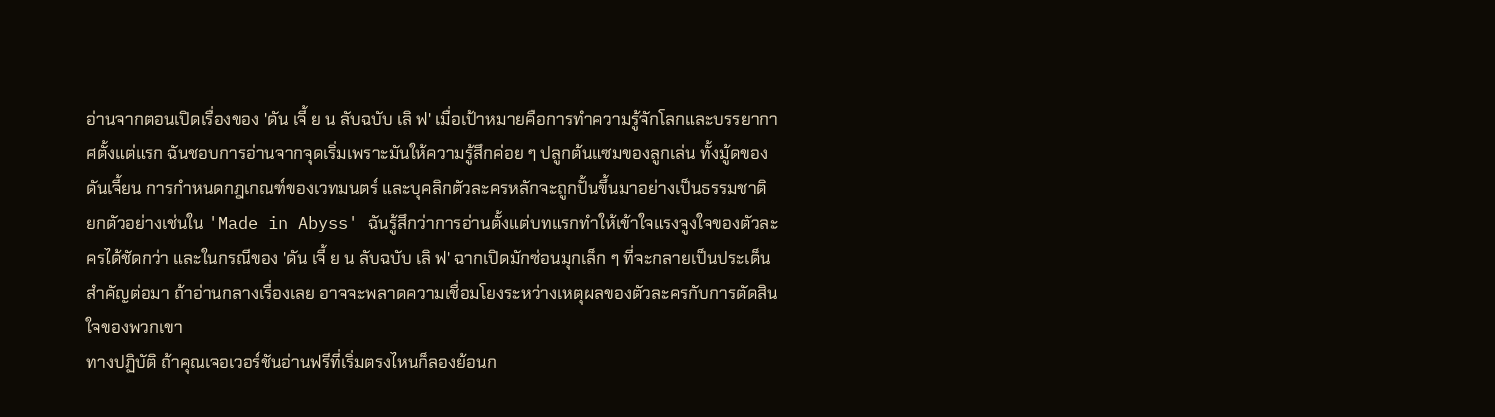อ่านจากตอนเปิดเรื่องของ 'ดัน เจี้ ย น ลับฉบับ เลิ ฟ' เมื่อเป้าหมายคือการทำความรู้จักโลกและบรรยากาศตั้งแต่แรก ฉันชอบการอ่านจากจุดเริ่มเพราะมันให้ความรู้สึกค่อย ๆ ปลูกต้นแซมของลูกเล่น ทั้งมู้ดของดันเจี้ยน การกำหนดกฎเกณฑ์ของเวทมนตร์ และบุคลิกตัวละครหลักจะถูกปั้นขึ้นมาอย่างเป็นธรรมชาติ
ยกตัวอย่างเช่นใน 'Made in Abyss' ฉันรู้สึกว่าการอ่านตั้งแต่บทแรกทำให้เข้าใจแรงจูงใจของตัวละครได้ชัดกว่า และในกรณีของ 'ดัน เจี้ ย น ลับฉบับ เลิ ฟ' ฉากเปิดมักซ่อนมุกเล็ก ๆ ที่จะกลายเป็นประเด็นสำคัญต่อมา ถ้าอ่านกลางเรื่องเลย อาจจะพลาดความเชื่อมโยงระหว่างเหตุผลของตัวละครกับการตัดสินใจของพวกเขา
ทางปฏิบัติ ถ้าคุณเจอเวอร์ชันอ่านฟรีที่เริ่มตรงไหนก็ลองย้อนก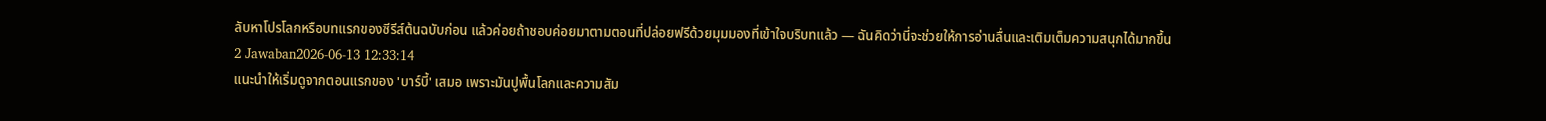ลับหาโปรโลกหรือบทแรกของซีรีส์ต้นฉบับก่อน แล้วค่อยถ้าชอบค่อยมาตามตอนที่ปล่อยฟรีด้วยมุมมองที่เข้าใจบริบทแล้ว — ฉันคิดว่านี่จะช่วยให้การอ่านลื่นและเติมเต็มความสนุกได้มากขึ้น
2 Jawaban2026-06-13 12:33:14
แนะนำให้เริ่มดูจากตอนแรกของ 'บาร์บี้' เสมอ เพราะมันปูพื้นโลกและความสัม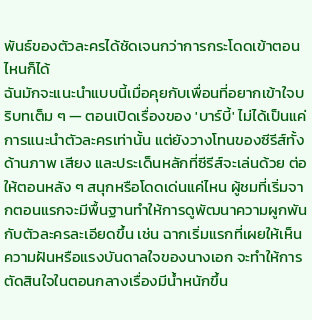พันธ์ของตัวละครได้ชัดเจนกว่าการกระโดดเข้าตอนไหนก็ได้
ฉันมักจะแนะนำแบบนี้เมื่อคุยกับเพื่อนที่อยากเข้าใจบริบทเต็ม ๆ — ตอนเปิดเรื่องของ 'บาร์บี้' ไม่ได้เป็นแค่การแนะนำตัวละครเท่านั้น แต่ยังวางโทนของซีรีส์ทั้งด้านภาพ เสียง และประเด็นหลักที่ซีรีส์จะเล่นด้วย ต่อให้ตอนหลัง ๆ สนุกหรือโดดเด่นแค่ไหน ผู้ชมที่เริ่มจากตอนแรกจะมีพื้นฐานทำให้การดูพัฒนาความผูกพันกับตัวละครละเอียดขึ้น เช่น ฉากเริ่มแรกที่เผยให้เห็นความฝันหรือแรงบันดาลใจของนางเอก จะทำให้การตัดสินใจในตอนกลางเรื่องมีน้ำหนักขึ้น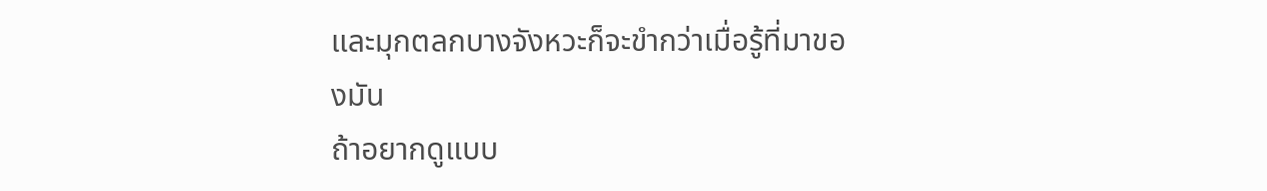และมุกตลกบางจังหวะก็จะขำกว่าเมื่อรู้ที่มาของมัน
ถ้าอยากดูแบบ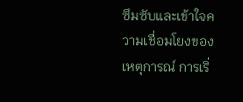ซึมซับและเข้าใจความเชื่อมโยงของเหตุการณ์ การเริ่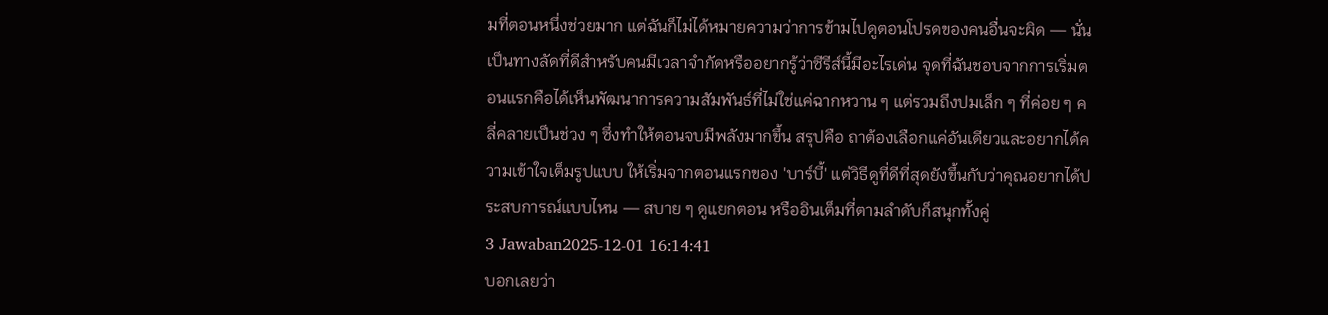มที่ตอนหนึ่งช่วยมาก แต่ฉันก็ไม่ได้หมายความว่าการข้ามไปดูตอนโปรดของคนอื่นจะผิด — นั่นเป็นทางลัดที่ดีสำหรับคนมีเวลาจำกัดหรืออยากรู้ว่าซีรีส์นี้มีอะไรเด่น จุดที่ฉันชอบจากการเริ่มตอนแรกคือได้เห็นพัฒนาการความสัมพันธ์ที่ไม่ใช่แค่ฉากหวาน ๆ แต่รวมถึงปมเล็ก ๆ ที่ค่อย ๆ คลี่คลายเป็นช่วง ๆ ซึ่งทำให้ตอนจบมีพลังมากขึ้น สรุปคือ ถาต้องเลือกแค่อันเดียวและอยากได้ความเข้าใจเต็มรูปแบบ ให้เริ่มจากตอนแรกของ 'บาร์บี้' แต่วิธีดูที่ดีที่สุดยังขึ้นกับว่าคุณอยากได้ประสบการณ์แบบไหน — สบาย ๆ ดูแยกตอน หรืออินเต็มที่ตามลำดับก็สนุกทั้งคู่
3 Jawaban2025-12-01 16:14:41
บอกเลยว่า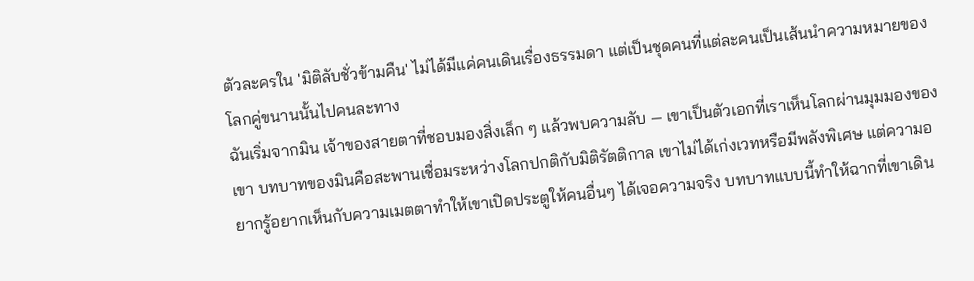ตัวละครใน 'มิติลับชั่วข้ามคืน' ไม่ได้มีแค่คนเดินเรื่องธรรมดา แต่เป็นชุดคนที่แต่ละคนเป็นเส้นนำความหมายของโลกคู่ขนานนั้นไปคนละทาง
ฉันเริ่มจากมิน เจ้าของสายตาที่ชอบมองสิ่งเล็ก ๆ แล้วพบความลับ — เขาเป็นตัวเอกที่เราเห็นโลกผ่านมุมมองของเขา บทบาทของมินคือสะพานเชื่อมระหว่างโลกปกติกับมิติรัตติกาล เขาไม่ได้เก่งเวทหรือมีพลังพิเศษ แต่ความอยากรู้อยากเห็นกับความเมตตาทำให้เขาเปิดประตูให้คนอื่นๆ ได้เจอความจริง บทบาทแบบนี้ทำให้ฉากที่เขาเดิน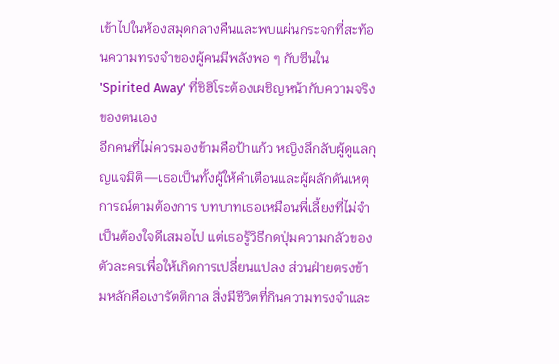เข้าไปในห้องสมุดกลางคืนและพบแผ่นกระจกที่สะท้อนความทรงจำของผู้คนมีพลังพอ ๆ กับซีนใน 'Spirited Away' ที่ชิฮิโระต้องเผชิญหน้ากับความจริงของตนเอง
อีกคนที่ไม่ควรมองข้ามคือป้าแก้ว หญิงลึกลับผู้ดูแลกุญแจมิติ—เธอเป็นทั้งผู้ให้คำเตือนและผู้ผลักดันเหตุการณ์ตามต้องการ บทบาทเธอเหมือนพี่เลี้ยงที่ไม่จำเป็นต้องใจดีเสมอไป แต่เธอรู้วิธีกดปุ่มความกลัวของตัวละครเพื่อให้เกิดการเปลี่ยนแปลง ส่วนฝ่ายตรงข้ามหลักคือเงารัตติกาล สิ่งมีชีวิตที่กินความทรงจำและ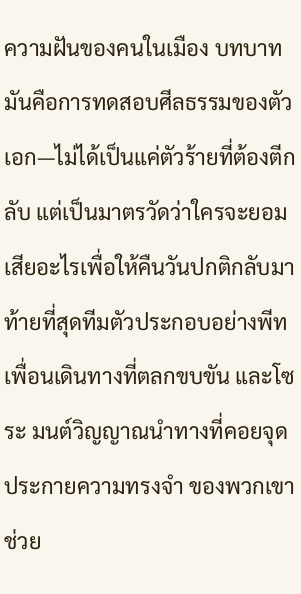ความฝันของคนในเมือง บทบาทมันคือการทดสอบศีลธรรมของตัวเอก—ไม่ได้เป็นแค่ตัวร้ายที่ต้องตีกลับ แต่เป็นมาตรวัดว่าใครจะยอมเสียอะไรเพื่อให้คืนวันปกติกลับมา
ท้ายที่สุดทีมตัวประกอบอย่างพีท เพื่อนเดินทางที่ตลกขบขัน และโซระ มนต์วิญญาณนำทางที่คอยจุดประกายความทรงจำ ของพวกเขาช่วย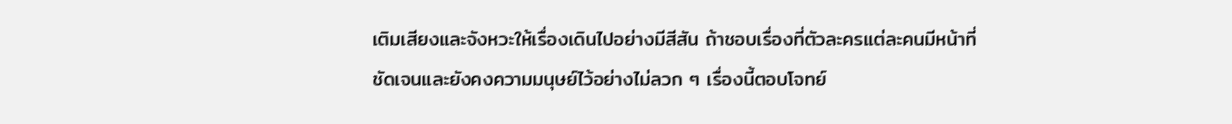เติมเสียงและจังหวะให้เรื่องเดินไปอย่างมีสีสัน ถ้าชอบเรื่องที่ตัวละครแต่ละคนมีหน้าที่ชัดเจนและยังคงความมนุษย์ไว้อย่างไม่ลวก ๆ เรื่องนี้ตอบโจทย์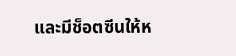และมีช็อตซีนให้ห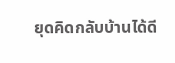ยุดคิดกลับบ้านได้ดี